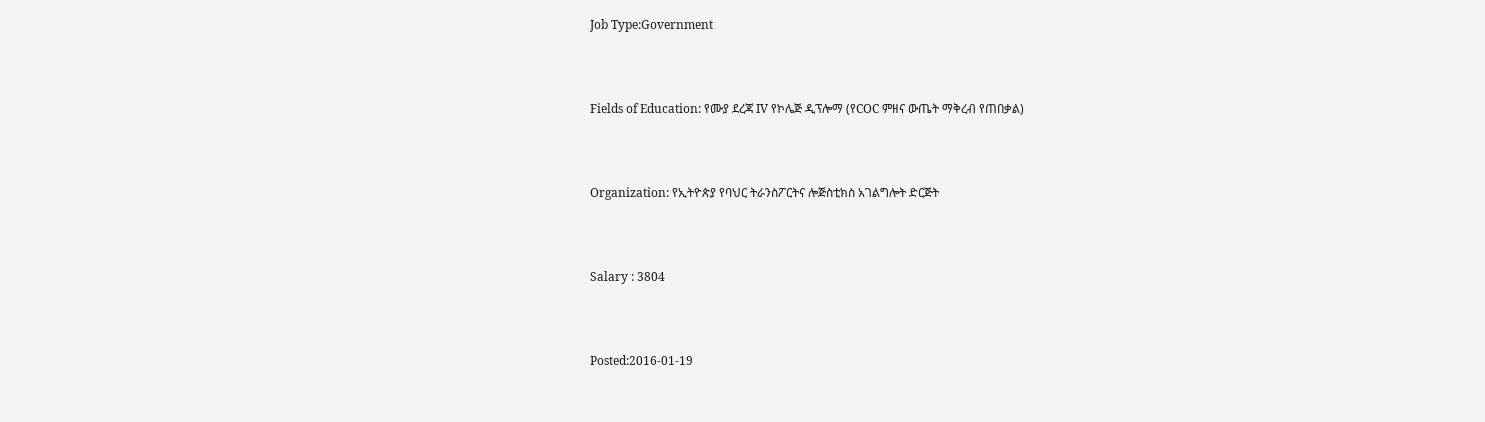Job Type:Government



Fields of Education: የሙያ ደረጃ IV የኮሌጅ ዲፕሎማ (የCOC ምዘና ውጤት ማቅረብ የጠበቃል)



Organization: የኢትዮጵያ የባህር ትራንስፖርትና ሎጅስቲክስ አገልግሎት ድርጅት



Salary : 3804



Posted:2016-01-19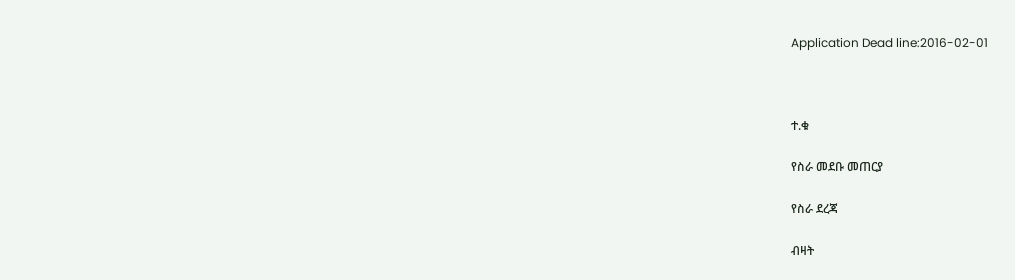Application Dead line:2016-02-01



ተ.ቁ

የስራ መደቡ መጠርያ

የስራ ደረጃ

ብዛት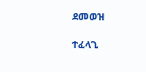ደመወዝ

ተፈላጊ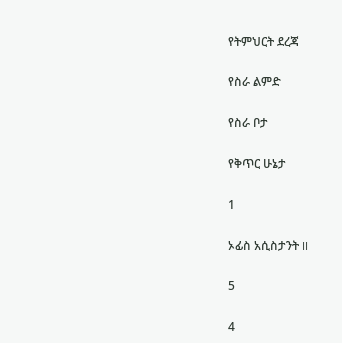የትምህርት ደረጃ

የስራ ልምድ

የስራ ቦታ

የቅጥር ሁኔታ

1

ኦፊስ አሲስታንት II

5

4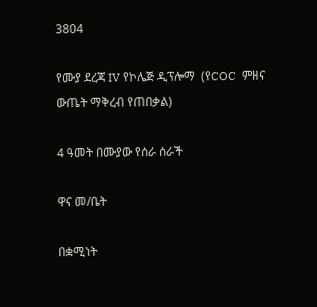3804

የሙያ ደረጃ IV የኮሌጅ ዲፕሎማ  (የCOC  ምዘና ውጤት ማቅረብ የጠበቃል)

4 ዓመት በሙያው የሰራ ሰራች

ዋና መ/ቤት

በቋሚነት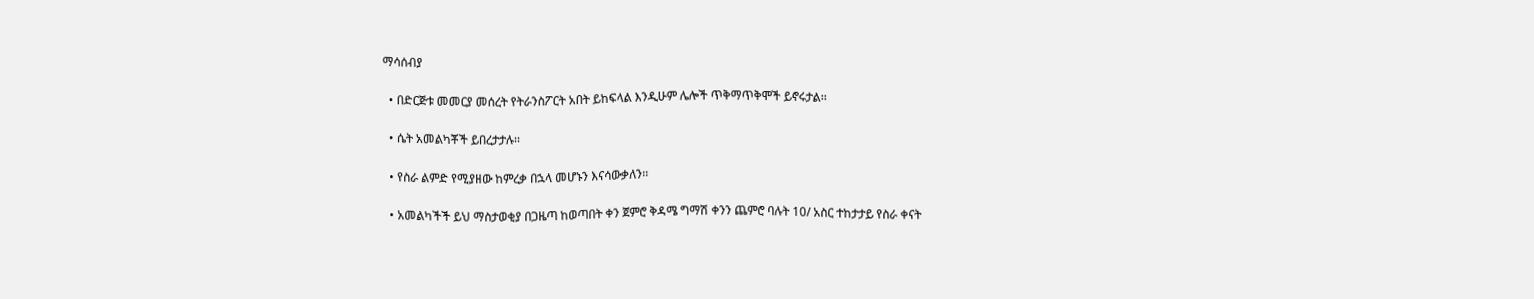ማሳሰብያ

  • በድርጅቱ መመርያ መሰረት የትራንስፖርት አበት ይከፍላል እንዲሁም ሌሎች ጥቅማጥቅሞች ይኖሩታል፡፡

  • ሴት አመልካቾች ይበረታታሉ፡፡

  • የስራ ልምድ የሚያዘው ከምረቃ በኋላ መሆኑን እናሳውቃለን፡፡

  • አመልካችች ይህ ማስታወቂያ በጋዜጣ ከወጣበት ቀን ጀምሮ ቅዳሜ ግማሽ ቀንን ጨምሮ ባሉት 10/ አስር ተከታታይ የስራ ቀናት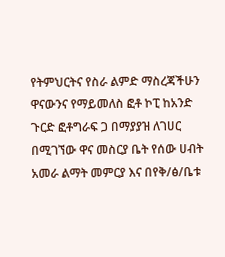የትምህርትና የስራ ልምድ ማስረጃችሁን ዋናውንና የማይመለስ ፎቶ ኮፒ ከአንድ ጉርድ ፎቶግራፍ ጋ በማያያዝ ለገሀር በሚገኘው ዋና መስርያ ቤት የሰው ሀብት አመራ ልማት መምርያ እና በየቅ/ፅ/ቤቱ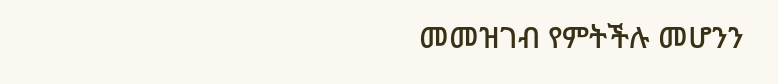መመዝገብ የምትችሉ መሆንን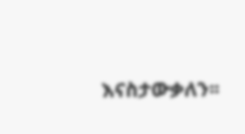እናስታውቃለን፡፡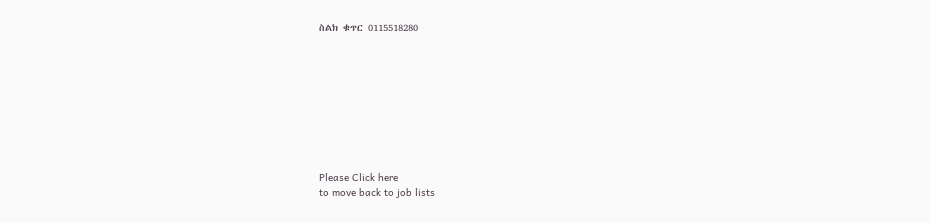ስልክ ቁጥር 0115518280









Please Click here
to move back to job lists